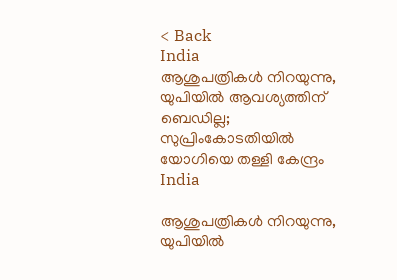< Back
India
ആശുപത്രികൾ നിറയുന്നു, യുപിയിൽ ആവശ്യത്തിന് ബെഡില്ല; സുപ്രിംകോടതിയില്‍ യോഗിയെ തള്ളി കേന്ദ്രം
India

ആശുപത്രികൾ നിറയുന്നു, യുപിയിൽ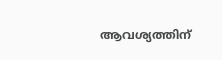ആവശ്യത്തിന്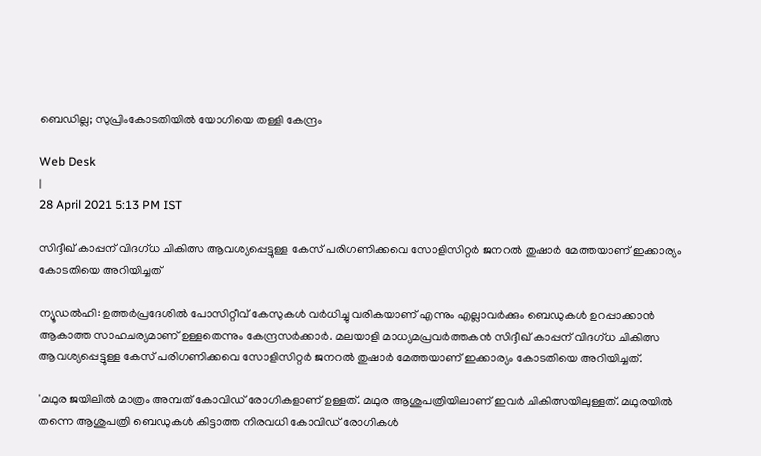ബെഡില്ല; സുപ്രിംകോടതിയില്‍ യോഗിയെ തള്ളി കേന്ദ്രം

Web Desk
|
28 April 2021 5:13 PM IST

സിദ്ദീഖ് കാപ്പന് വിദഗ്ധ ചികിത്സ ആവശ്യപ്പെട്ടുള്ള കേസ് പരിഗണിക്കവെ സോളിസിറ്റർ ജനറൽ തുഷാർ മേത്തയാണ് ഇക്കാര്യം കോടതിയെ അറിയിച്ചത്

ന്യൂഡൽഹി: ഉത്തർപ്രദേശിൽ പോസിറ്റീവ് കേസുകൾ വർധിച്ചു വരികയാണ് എന്നും എല്ലാവർക്കും ബെഡുകൾ ഉറപ്പാക്കാൻ ആകാത്ത സാഹചര്യമാണ് ഉള്ളതെന്നും കേന്ദ്രസർക്കാർ. മലയാളി മാധ്യമപ്രവര്‍ത്തകന്‍ സിദ്ദീഖ് കാപ്പന് വിദഗ്ധ ചികിത്സ ആവശ്യപ്പെട്ടുള്ള കേസ് പരിഗണിക്കവെ സോളിസിറ്റർ ജനറൽ തുഷാർ മേത്തയാണ് ഇക്കാര്യം കോടതിയെ അറിയിച്ചത്.

'മഥുര ജയിലിൽ മാത്രം അമ്പത് കോവിഡ് രോഗികളാണ് ഉള്ളത്. മഥുര ആശുപത്രിയിലാണ് ഇവർ ചികിത്സയിലുള്ളത്. മഥുരയിൽ തന്നെ ആശുപത്രി ബെഡുകൾ കിട്ടാത്ത നിരവധി കോവിഡ് രോഗികൾ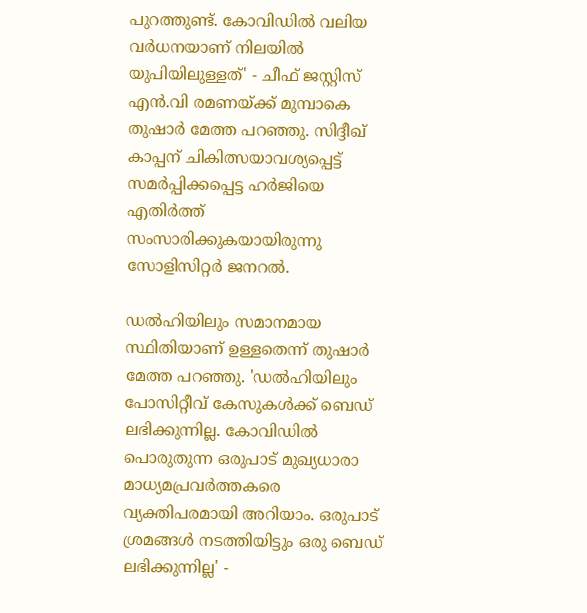പുറത്തുണ്ട്. കോവിഡിൽ വലിയ വർധനയാണ് നിലയിൽ യുപിയിലുള്ളത്' - ചീഫ് ജസ്റ്റിസ് എൻ.വി രമണയ്ക്ക് മുമ്പാകെ തുഷാർ മേത്ത പറഞ്ഞു. സിദ്ദീഖ് കാപ്പന് ചികിത്സയാവശ്യപ്പെട്ട് സമർപ്പിക്കപ്പെട്ട ഹർജിയെ എതിർത്ത് സംസാരിക്കുകയായിരുന്നു സോളിസിറ്റർ ജനറൽ.

ഡൽഹിയിലും സമാനമായ സ്ഥിതിയാണ് ഉള്ളതെന്ന് തുഷാർ മേത്ത പറഞ്ഞു. 'ഡൽഹിയിലും പോസിറ്റീവ് കേസുകൾക്ക് ബെഡ് ലഭിക്കുന്നില്ല. കോവിഡിൽ പൊരുതുന്ന ഒരുപാട് മുഖ്യധാരാ മാധ്യമപ്രവർത്തകരെ വ്യക്തിപരമായി അറിയാം. ഒരുപാട് ശ്രമങ്ങൾ നടത്തിയിട്ടും ഒരു ബെഡ് ലഭിക്കുന്നില്ല' -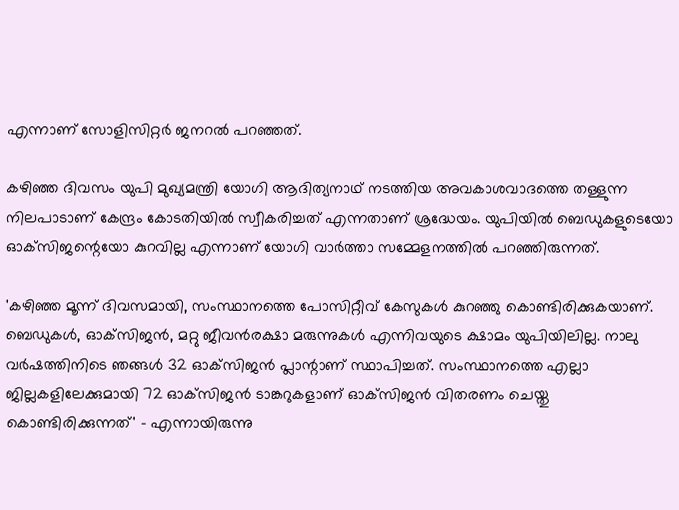എന്നാണ് സോളിസിറ്റർ ജനറൽ പറഞ്ഞത്.

കഴിഞ്ഞ ദിവസം യുപി മുഖ്യമന്ത്രി യോഗി ആദിത്യനാഥ് നടത്തിയ അവകാശവാദത്തെ തള്ളുന്ന നിലപാടാണ് കേന്ദ്രം കോടതിയിൽ സ്വീകരിച്ചത് എന്നതാണ് ശ്രദ്ധേയം. യുപിയിൽ ബെഡുകളുടെയോ ഓക്‌സിജന്റെയോ കുറവില്ല എന്നാണ് യോഗി വാർത്താ സമ്മേളനത്തിൽ പറഞ്ഞിരുന്നത്.

'കഴിഞ്ഞ മൂന്ന് ദിവസമായി, സംസ്ഥാനത്തെ പോസിറ്റീവ് കേസുകൾ കുറഞ്ഞു കൊണ്ടിരിക്കുകയാണ്. ബെഡുകൾ, ഓക്‌സിജൻ, മറ്റു ജീവൻരക്ഷാ മരുന്നുകൾ എന്നിവയുടെ ക്ഷാമം യുപിയിലില്ല. നാലു വർഷത്തിനിടെ ഞങ്ങൾ 32 ഓക്‌സിജൻ പ്ലാന്റാണ് സ്ഥാപിച്ചത്. സംസ്ഥാനത്തെ എല്ലാ ജില്ലകളിലേക്കുമായി 72 ഓക്‌സിജൻ ടാങ്കറുകളാണ് ഓക്‌സിജൻ വിതരണം ചെയ്തു കൊണ്ടിരിക്കുന്നത്' - എന്നായിരുന്നു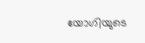യോഗിയുടെ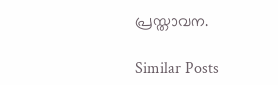പ്രസ്താവന.

Similar Posts